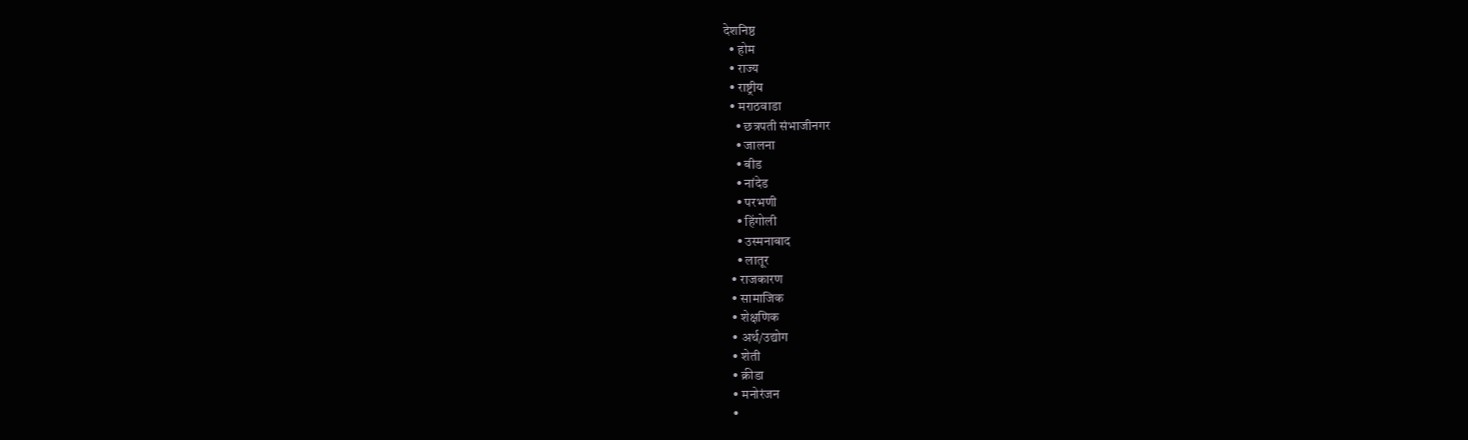देशनिष्ठ
  • होम
  • राज्य
  • राष्ट्रीय
  • मराठवाडा
    • छत्रपती संभाजीनगर
    • जालना
    • बीड
    • नांदेड
    • परभणी
    • हिंगोली
    • उस्मनाबाद
    • लातूर
  • राजकारण
  • सामाजिक
  • शेक्षणिक
  • अर्थ/उद्योग
  • शेती
  • क्रीडा
  • मनोरंजन
  •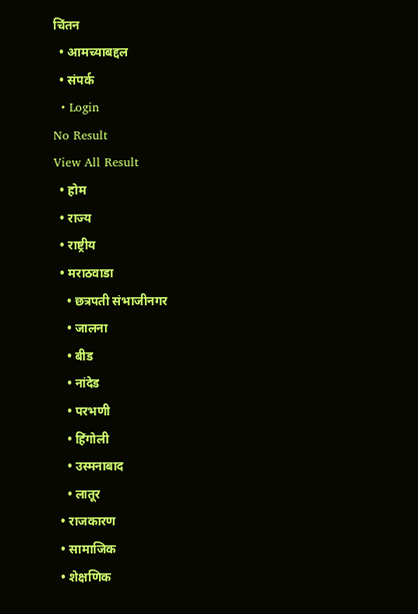चिंतन
  • आमच्याबद्दल
  • संपर्क
  • Login
No Result
View All Result
  • होम
  • राज्य
  • राष्ट्रीय
  • मराठवाडा
    • छत्रपती संभाजीनगर
    • जालना
    • बीड
    • नांदेड
    • परभणी
    • हिंगोली
    • उस्मनाबाद
    • लातूर
  • राजकारण
  • सामाजिक
  • शेक्षणिक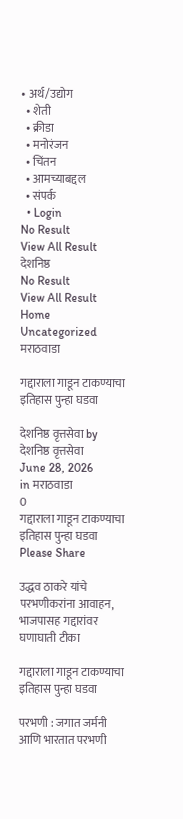• अर्थ/उद्योग
  • शेती
  • क्रीडा
  • मनोरंजन
  • चिंतन
  • आमच्याबद्दल
  • संपर्क
  • Login
No Result
View All Result
देशनिष्ठ
No Result
View All Result
Home Uncategorized मराठवाडा

गद्दाराला गाडून टाकण्याचा इतिहास पुन्हा घडवा

देशनिष्ठ वृत्तसेवा by देशनिष्ठ वृत्तसेवा
June 28, 2026
in मराठवाडा
0
गद्दाराला गाडून टाकण्याचा इतिहास पुन्हा घडवा
Please Share

उद्धव ठाकरे यांचे परभणीकरांना आवाहन, भाजपासह गद्दारांवर घणाघाती टीका

गद्दाराला गाडून टाकण्याचा इतिहास पुन्हा घडवा

परभणी : जगात जर्मनी आणि भारतात परभणी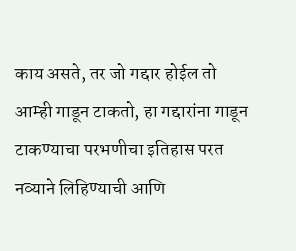काय असते, तर जो गद्दार होईल तो आम्ही गाडून टाकतो, हा गद्दारांना गाडून टाकण्याचा परभणीचा इतिहास परत नव्याने लिहिण्याची आणि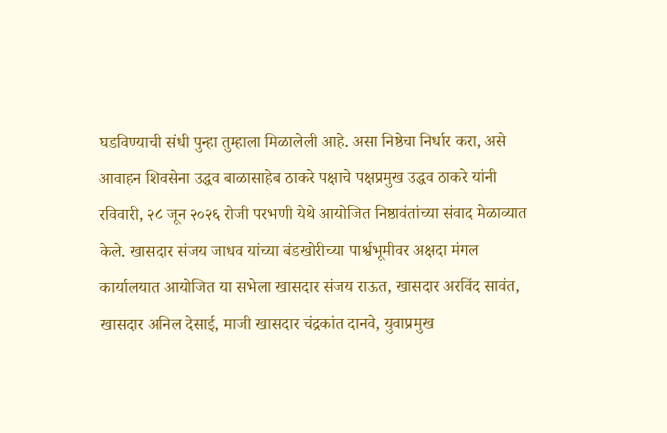घडविण्याची संधी पुन्हा तुम्हाला मिळालेली आहे. असा निष्ठेचा निर्धार करा, असे आवाहन शिवसेना उद्धव बाळासाहेब ठाकरे पक्षाचे पक्षप्रमुख उद्धव ठाकरे यांनी रविवारी, २८ जून २०२६ रोजी परभणी येथे आयोजित निष्ठावंतांच्या संवाद मेळाव्यात केले. खासदार संजय जाधव यांच्या बंडखोरीच्या पार्श्वभूमीवर अक्षदा मंगल कार्यालयात आयोजित या सभेला खासदार संजय राऊत, खासदार अरविंद सावंत, खासदार अनिल देसाई, माजी खासदार चंद्रकांत दानवे, युवाप्रमुख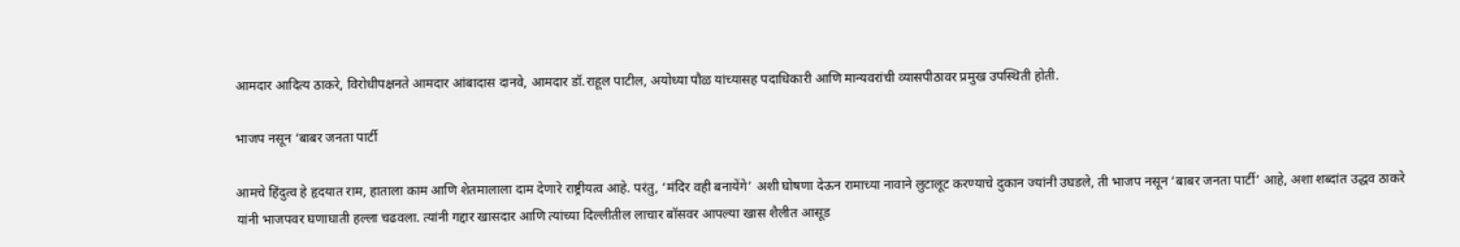आमदार आदित्य ठाकरे, विरोधीपक्षनते आमदार आंबादास दानवे, आमदार डॉ.राहूल पाटील, अयोध्या पौळ यांच्यासह पदाधिकारी आणि मान्यवरांची व्यासपीठावर प्रमुख उपस्थिती होती.

भाजप नसून ‘बाबर जनता पार्टी

आमचे हिंदुत्व हे हृदयात राम, हाताला काम आणि शेतमालाला दाम देणारे राष्ट्रीयत्व आहे. परंतु, ‘मंदिर वही बनायेंगे’ अशी घोषणा देऊन रामाच्या नावाने लुटालूट करण्याचे दुकान ज्यांनी उघडले, ती भाजप नसून ‘बाबर जनता पार्टी’ आहे, अशा शब्दांत उद्धव ठाकरे यांनी भाजपवर घणाघाती हल्ला चढवला. त्यांनी गद्दार खासदार आणि त्यांच्या दिल्लीतील लाचार बॉसवर आपल्या खास शैलीत आसूड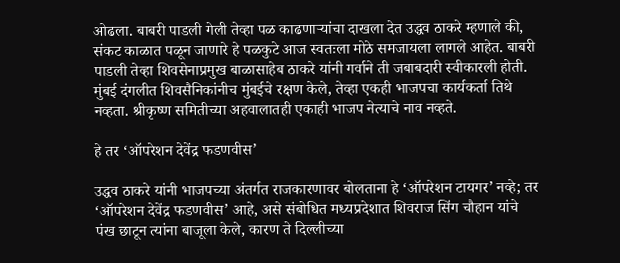ओढला. बाबरी पाडली गेली तेव्हा पळ काढणाऱ्यांचा दाखला देत उद्धव ठाकरे म्हणाले की, संकट काळात पळून जाणारे हे पळकुटे आज स्वतःला मोठे समजायला लागले आहेत. बाबरी पाडली तेव्हा शिवसेनाप्रमुख बाळासाहेब ठाकरे यांनी गर्वाने ती जबाबदारी स्वीकारली होती. मुंबई दंगलीत शिवसैनिकांनीच मुंबईचे रक्षण केले, तेव्हा एकही भाजपचा कार्यकर्ता तिथे नव्हता. श्रीकृष्ण समितीच्या अहवालातही एकाही भाजप नेत्याचे नाव नव्हते.

हे तर ‘ऑपरेशन देवेंद्र फडणवीस’

उद्धव ठाकरे यांनी भाजपच्या अंतर्गत राजकारणावर बोलताना हे ‘ऑपरेशन टायगर’ नव्हे; तर ‘ऑपरेशन देवेंद्र फडणवीस’ आहे, असे संबोधित मध्यप्रदेशात शिवराज सिंग चौहान यांचे पंख छाटून त्यांना बाजूला केले, कारण ते दिल्लीच्या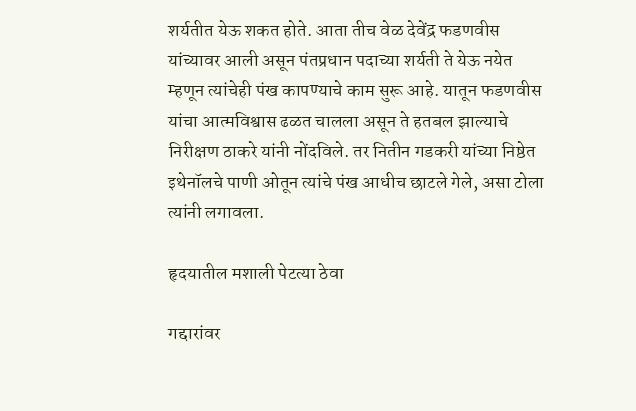शर्यतीत येऊ शकत होते. आता तीच वेळ देवेंद्र फडणवीस यांच्यावर आली असून पंतप्रधान पदाच्या शर्यती ते येऊ नयेत म्हणून त्यांचेही पंख कापण्याचे काम सुरू आहे. यातून फडणवीस यांचा आत्मविश्वास ढळत चालला असून ते हतबल झाल्याचे निरीक्षण ठाकरे यांनी नोंदविले. तर नितीन गडकरी यांच्या निष्ठेत इथेनॉलचे पाणी ओतून त्यांचे पंख आधीच छाटले गेले, असा टोला त्यांनी लगावला.

हृदयातील मशाली पेटत्या ठेवा

गद्दारांवर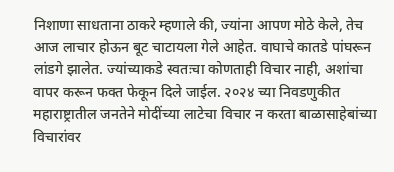निशाणा साधताना ठाकरे म्हणाले की, ज्यांना आपण मोठे केले, तेच आज लाचार होऊन बूट चाटायला गेले आहेत. वाघाचे कातडे पांघरून लांडगे झालेत. ज्यांच्याकडे स्वतःचा कोणताही विचार नाही, अशांचा वापर करून फक्त फेकून दिले जाईल. २०२४ च्या निवडणुकीत महाराष्ट्रातील जनतेने मोदींच्या लाटेचा विचार न करता बाळासाहेबांच्या विचारांवर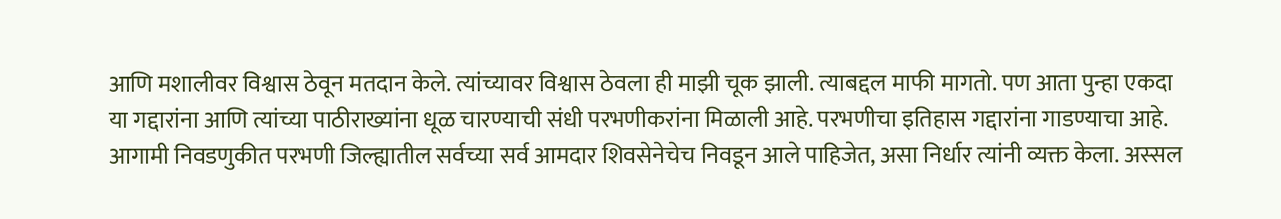आणि मशालीवर विश्वास ठेवून मतदान केले. त्यांच्यावर विश्वास ठेवला ही माझी चूक झाली. त्याबद्दल माफी मागतो. पण आता पुन्हा एकदा या गद्दारांना आणि त्यांच्या पाठीराख्यांना धूळ चारण्याची संधी परभणीकरांना मिळाली आहे. परभणीचा इतिहास गद्दारांना गाडण्याचा आहे. आगामी निवडणुकीत परभणी जिल्ह्यातील सर्वच्या सर्व आमदार शिवसेनेचेच निवडून आले पाहिजेत, असा निर्धार त्यांनी व्यक्त केला. अस्सल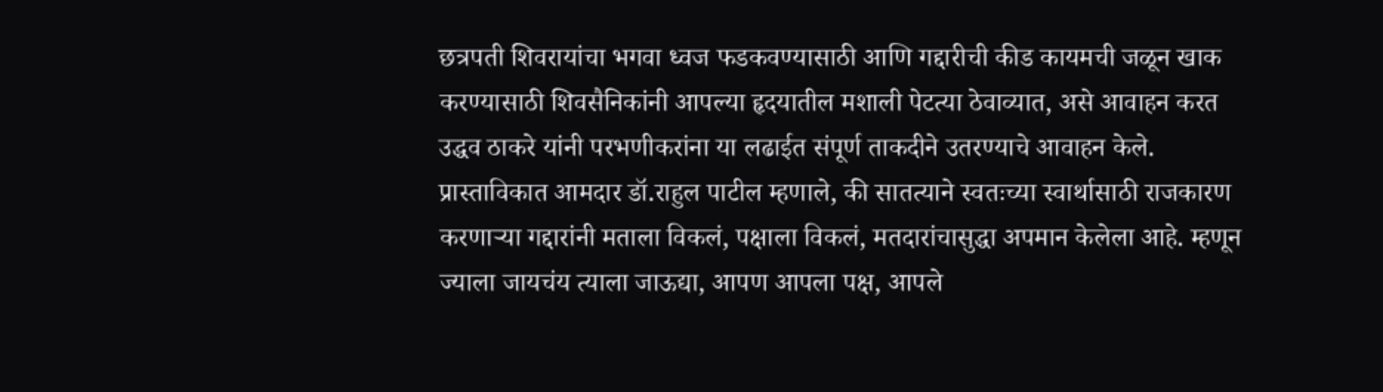छत्रपती शिवरायांचा भगवा ध्वज फडकवण्यासाठी आणि गद्दारीची कीड कायमची जळून खाक करण्यासाठी शिवसैनिकांनी आपल्या हृदयातील मशाली पेटत्या ठेवाव्यात, असे आवाहन करत उद्धव ठाकरे यांनी परभणीकरांना या लढाईत संपूर्ण ताकदीने उतरण्याचे आवाहन केले.
प्रास्ताविकात आमदार डॉ.राहुल पाटील म्हणाले, की सातत्याने स्वतःच्या स्वार्थासाठी राजकारण करणाऱ्या गद्दारांनी मताला विकलं, पक्षाला विकलं, मतदारांचासुद्धा अपमान केलेला आहे. म्हणून ज्याला जायचंय त्याला जाऊद्या, आपण आपला पक्ष, आपले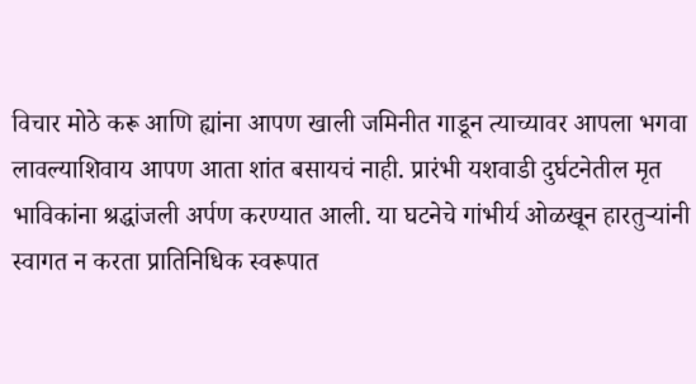विचार मोठे करू आणि ह्यांना आपण खाली जमिनीत गाडून त्याच्यावर आपला भगवा लावल्याशिवाय आपण आता शांत बसायचं नाही. प्रारंभी यशवाडी दुर्घटनेतील मृत भाविकांना श्रद्धांजली अर्पण करण्यात आली. या घटनेचे गांभीर्य ओळखून हारतुऱ्यांनी स्वागत न करता प्रातिनिधिक स्वरूपात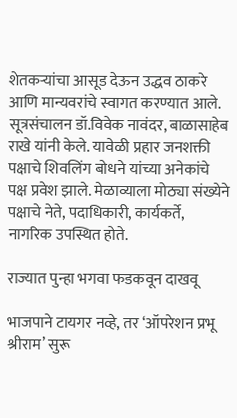शेतकऱ्यांचा आसूड देऊन उद्धव ठाकरे आणि मान्यवरांचे स्वागत करण्यात आले. सूत्रसंचालन डॉ.विवेक नावंदर, बाळासाहेब राखे यांनी केले. यावेळी प्रहार जनशक्ती पक्षाचे शिवलिंग बोधने यांच्या अनेकांचे पक्ष प्रवेश झाले. मेळाव्याला मोठ्या संख्येने पक्षाचे नेते, पदाधिकारी, कार्यकर्ते, नागरिक उपस्थित होते.

राज्यात पुन्हा भगवा फडकवून दाखवू

भाजपाने टायगर नव्हे, तर ‘ऑपरेशन प्रभू श्रीराम’ सुरू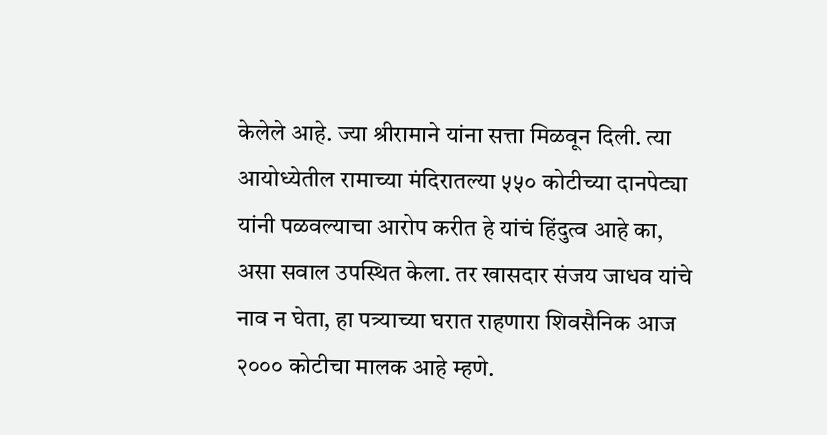केलेले आहे. ज्या श्रीरामाने यांना सत्ता मिळवून दिली. त्या आयोध्येतील रामाच्या मंदिरातल्या ५५० कोटीच्या दानपेट्या यांनी पळवल्याचा आरोप करीत हे यांचं हिंदुत्व आहे का, असा सवाल उपस्थित केला. तर खासदार संजय जाधव यांचे नाव न घेता, हा पत्र्याच्या घरात राहणारा शिवसैनिक आज २००० कोटीचा मालक आहे म्हणे.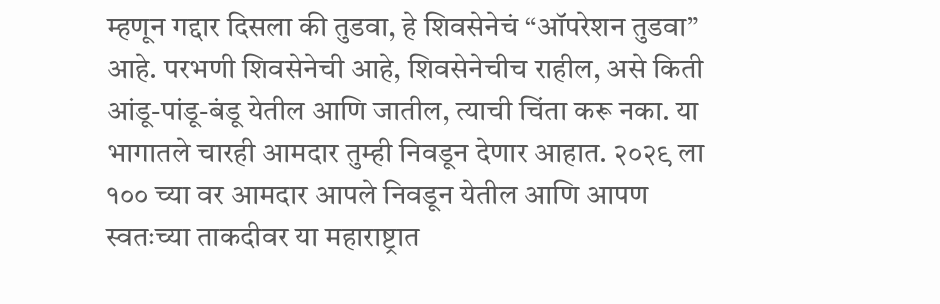म्हणून गद्दार दिसला की तुडवा, हे शिवसेनेचं “ऑपरेशन तुडवा” आहे. परभणी शिवसेनेची आहे, शिवसेनेचीच राहील, असे किती आंडू-पांडू-बंडू येतील आणि जातील, त्याची चिंता करू नका. या भागातले चारही आमदार तुम्ही निवडून देणार आहात. २०२९ ला १०० च्या वर आमदार आपले निवडून येतील आणि आपण स्वतःच्या ताकदीवर या महाराष्ट्रात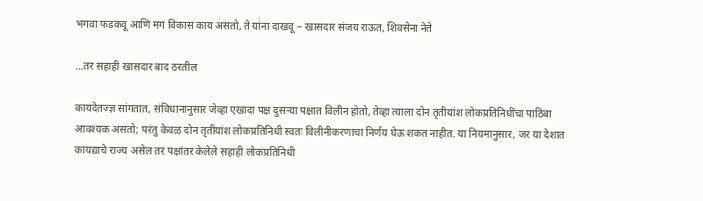भगवा फडकवू आणि मग विकास काय असतो, ते यांना दाखवू – खासदार संजय राऊत, शिवसेना नेते

…तर सहाही खासदार बाद ठरतील

कायदेतज्ज्ञ सांगतात, संविधानानुसार जेव्हा एखादा पक्ष दुसऱ्या पक्षात विलीन होतो, तेव्हा त्याला दोन तृतीयांश लोकप्रतिनिधींचा पाठिंबा आवश्यक असतो; परंतु केवळ दोन तृतीयांश लोकप्रतिनिधी स्वतः विलीनीकरणाचा निर्णय घेऊ शकत नाहीत. या नियमानुसार, जर या देशात कायद्याचे राज्य असेल तर पक्षांतर केलेले सहाही लोकप्रतिनिधी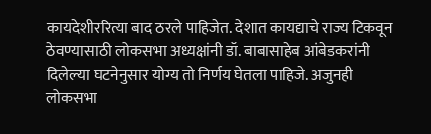कायदेशीररित्या बाद ठरले पाहिजेत. देशात कायद्याचे राज्य टिकवून ठेवण्यासाठी लोकसभा अध्यक्षांनी डॉ. बाबासाहेब आंबेडकरांनी दिलेल्या घटनेनुसार योग्य तो निर्णय घेतला पाहिजे. अजुनही लोकसभा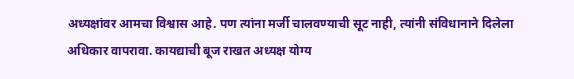अध्यक्षांवर आमचा विश्वास आहे. पण त्यांना मर्जी चालवण्याची सूट नाही, त्यांनी संविधानाने दिलेला‌ अधिकार वापरावा. कायद्याची बूज राखत अध्यक्ष योग्य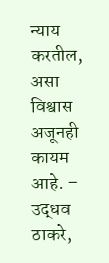न्याय करतील, असा विश्वास अजूनही कायम आहे. – उद्धव ठाकरे,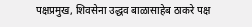पक्षप्रमुख, शिवसेना उद्धव बाळासाहेब ठाकरे पक्ष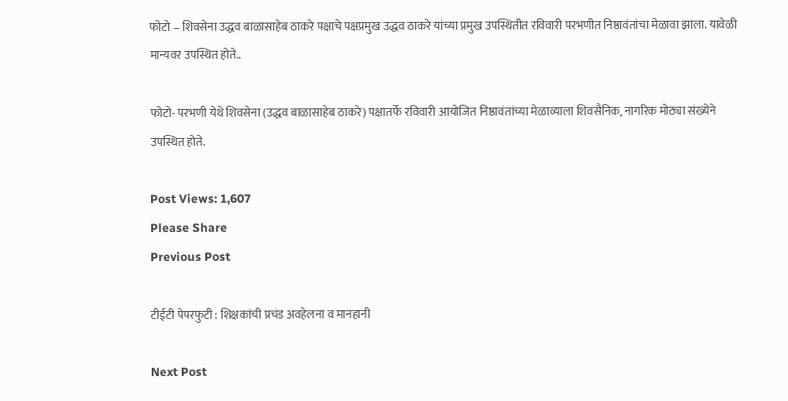फोटो – शिवसेना उद्धव बाळासाहेब ठाकरे पक्षाचे पक्षप्रमुख उद्धव ठाकरे यांच्या प्रमुख उपस्थितीत रविवारी परभणीत निष्ठावंतांचा मेळावा झाला. यावेळी मान्यवर उपस्थित होते..

फोटो- परभणी येथे शिवसेना (उद्धव बाळासाहेब ठाकरे) पक्षातर्फे रविवारी आयोजित निष्ठावंतांच्या मेळाव्याला शिवसैनिक, नागरिक मोठ्या संख्येने उपस्थित होते.

Post Views: 1,607
Please Share
Previous Post

टीईटी पेपरफुटी : शिक्षकांची प्रचंड अवहेलना व मानहानी

Next Post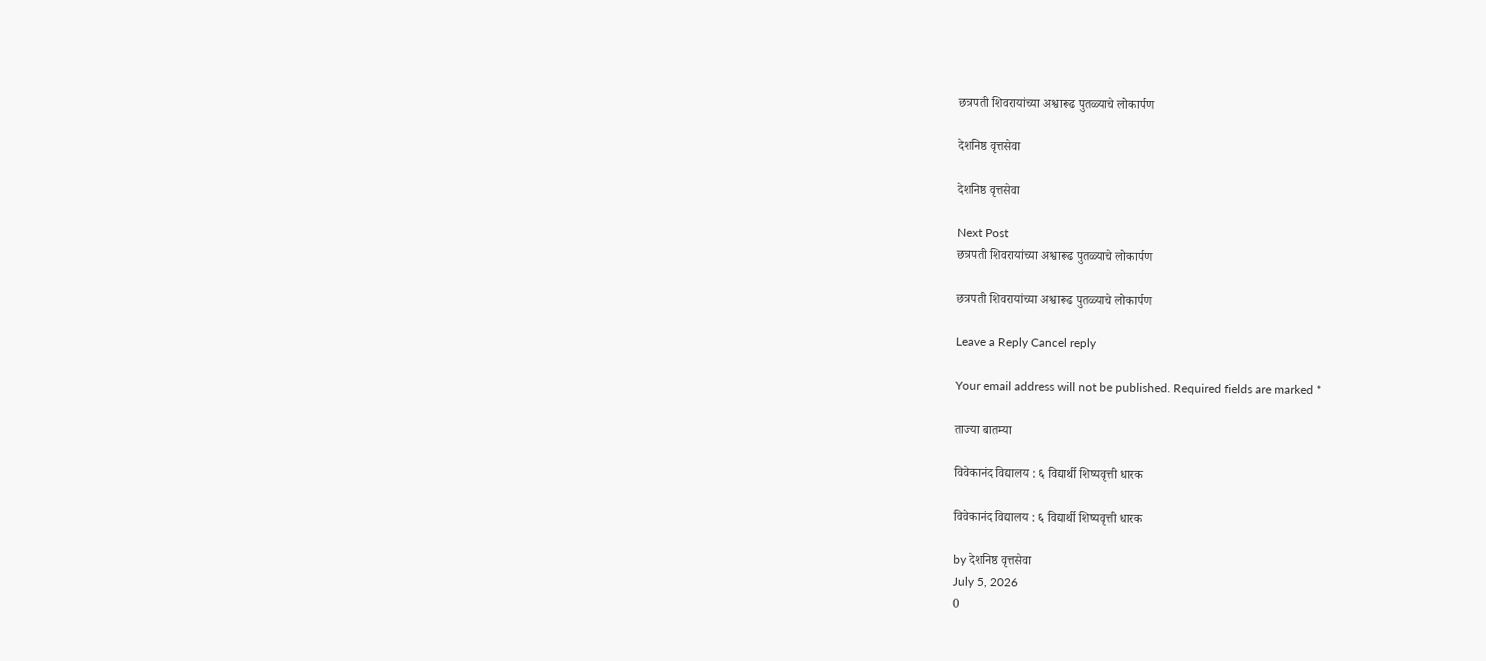छत्रपती शिवरायांच्या अश्वारूढ पुतळ्याचे लोकार्पण

देशनिष्ठ वृत्तसेवा

देशनिष्ठ वृत्तसेवा

Next Post
छत्रपती शिवरायांच्या अश्वारूढ पुतळ्याचे लोकार्पण

छत्रपती शिवरायांच्या अश्वारूढ पुतळ्याचे लोकार्पण

Leave a Reply Cancel reply

Your email address will not be published. Required fields are marked *

ताज्या बातम्या

विवेकानंद विद्यालय : ६ विद्यार्थी शिष्यवृत्ती धारक

विवेकानंद विद्यालय : ६ विद्यार्थी शिष्यवृत्ती धारक

by देशनिष्ठ वृत्तसेवा
July 5, 2026
0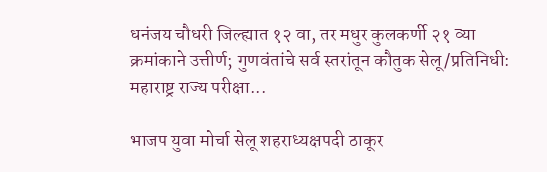धनंजय चौधरी जिल्ह्यात १२ वा, तर मधुर कुलकर्णी २१ व्या क्रमांकाने उत्तीर्ण; गुणवंतांचे सर्व स्तरांतून कौतुक सेलू/प्रतिनिधी: महाराष्ट्र राज्य परीक्षा...

भाजप युवा मोर्चा सेलू शहराध्यक्षपदी ठाकूर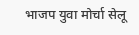भाजप युवा मोर्चा सेलू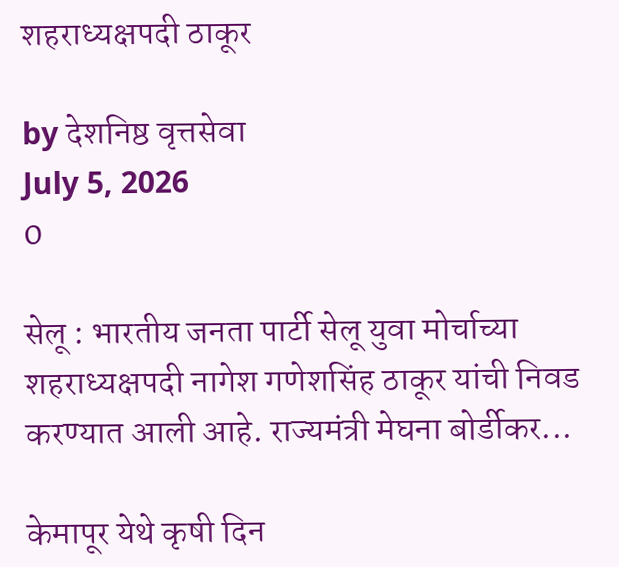शहराध्यक्षपदी ठाकूर

by देशनिष्ठ वृत्तसेवा
July 5, 2026
0

सेलू : भारतीय जनता पार्टी सेलू युवा मोर्चाच्या शहराध्यक्षपदी नागेश गणेशसिंह ठाकूर यांची निवड करण्यात आली आहे. राज्यमंत्री मेघना बोर्डीकर...

केमापूर येथे कृषी दिन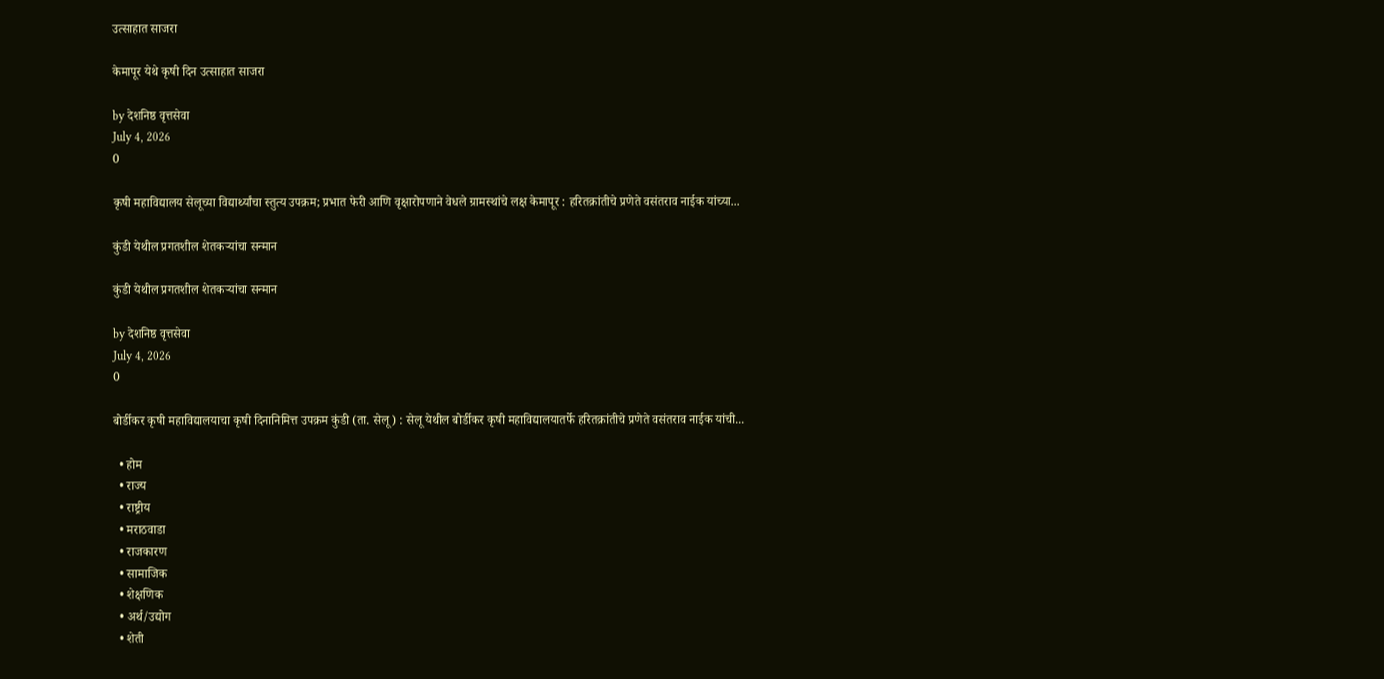उत्साहात साजरा

केमापूर येथे कृषी दिन उत्साहात साजरा

by देशनिष्ठ वृत्तसेवा
July 4, 2026
0

कृषी महाविद्यालय सेलूच्या विद्यार्थ्यांचा स्तुत्य उपक्रम; प्रभात फेरी आणि वृक्षारोपणाने वेधले ग्रामस्थांचे लक्ष केमापूर : हरितक्रांतीचे प्रणेते वसंतराव नाईक यांच्या...

कुंडी येथील प्रगतशील शेतकऱ्यांचा सन्मान

कुंडी येथील प्रगतशील शेतकऱ्यांचा सन्मान

by देशनिष्ठ वृत्तसेवा
July 4, 2026
0

बोर्डीकर कृषी महाविद्यालयाचा कृषी दिनानिमित्त उपक्रम कुंडी (ता. सेलू) : सेलू येथील बोर्डीकर कृषी महाविद्यालयातर्फे हरितक्रांतीचे प्रणेते वसंतराव नाईक यांची...

  • होम
  • राज्य
  • राष्ट्रीय
  • मराठवाडा
  • राजकारण
  • सामाजिक
  • शेक्षणिक
  • अर्थ/उद्योग
  • शेती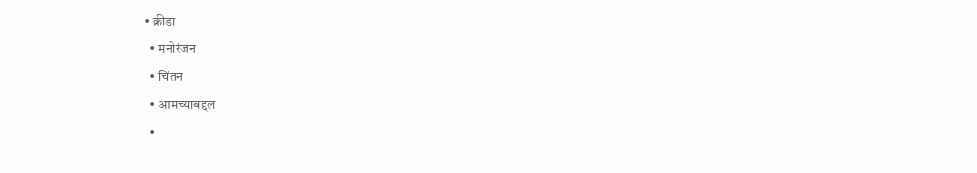• क्रीडा
  • मनोरंजन
  • चिंतन
  • आमच्याबद्दल
  •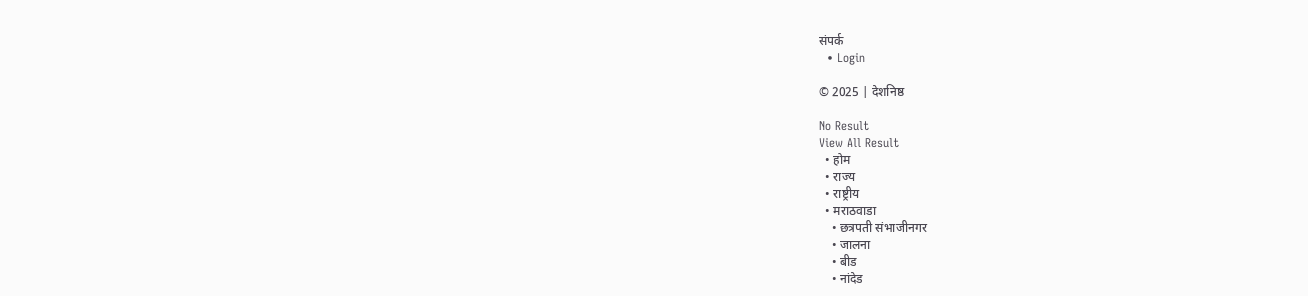संपर्क
  • Login

© 2025 | देशनिष्ठ

No Result
View All Result
  • होम
  • राज्य
  • राष्ट्रीय
  • मराठवाडा
    • छत्रपती संभाजीनगर
    • जालना
    • बीड
    • नांदेड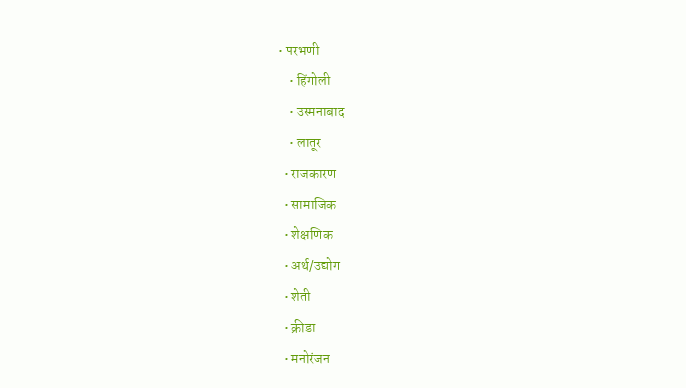• परभणी
    • हिंगोली
    • उस्मनाबाद
    • लातूर
  • राजकारण
  • सामाजिक
  • शेक्षणिक
  • अर्थ/उद्योग
  • शेती
  • क्रीडा
  • मनोरंजन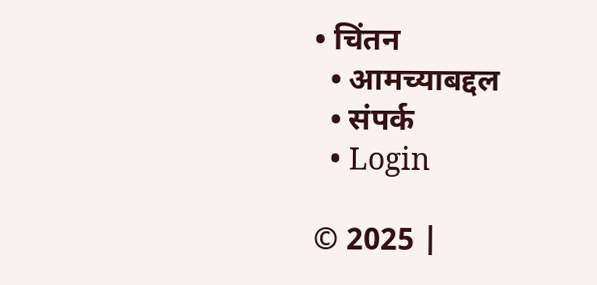• चिंतन
  • आमच्याबद्दल
  • संपर्क
  • Login

© 2025 |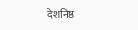देशनिष्ठ